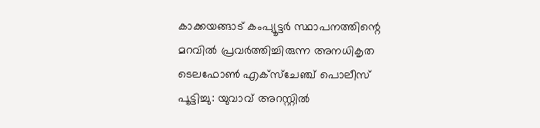കാക്കയങ്ങാട് കംപ്യൂട്ടര്‍ സ്ഥാപനത്തിന്റെ മറവില്‍ പ്രവര്‍ത്തിച്ചിരുന്ന അനധികൃത ടെലഫോണ്‍ എക്‌സ്‌ചേഞ്ച് പൊലീസ് പൂട്ടിച്ചു: യുവാവ് അറസ്റ്റില്‍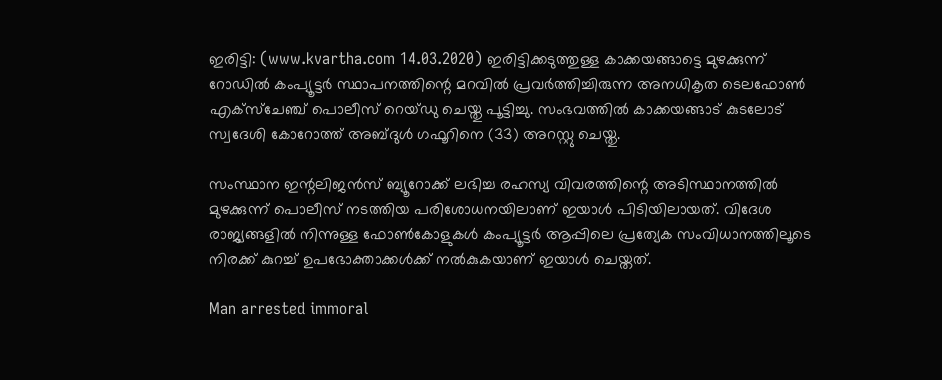ഇരിട്ടി: (www.kvartha.com 14.03.2020) ഇരിട്ടിക്കടുത്തുള്ള കാക്കയങ്ങാട്ടെ മുഴക്കുന്ന് റോഡില്‍ കംപ്യൂട്ടര്‍ സ്ഥാപനത്തിന്റെ മറവില്‍ പ്രവര്‍ത്തിച്ചിരുന്ന അനധികൃത ടെലഫോണ്‍ എക്‌സ്‌ചേഞ്ച് പൊലീസ് റെയ്ഡു ചെയ്തു പൂട്ടിച്ചു. സംഭവത്തില്‍ കാക്കയങ്ങാട് കുടലോട് സ്വദേശി കോറോത്ത് അബ്ദുള്‍ ഗഫൂറിനെ (33) അറസ്റ്റു ചെയ്തു.

സംസ്ഥാന ഇന്റലിജന്‍സ് ബ്യൂറോക്ക് ലഭിച്ച രഹസ്യ വിവരത്തിന്റെ അടിസ്ഥാനത്തില്‍ മുഴക്കുന്ന് പൊലീസ് നടത്തിയ പരിശോധനയിലാണ് ഇയാള്‍ പിടിയിലായത്. വിദേശ രാജ്യങ്ങളില്‍ നിന്നുള്ള ഫോണ്‍കോളുകള്‍ കംപ്യൂട്ടര്‍ ആപ്പിലെ പ്രത്യേക സംവിധാനത്തിലൂടെ നിരക്ക് കുറച്ച് ഉപഭോക്താക്കള്‍ക്ക് നല്‍കുകയാണ് ഇയാള്‍ ചെയ്തത്.

Man arrested immoral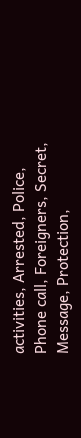activities, Arrested, Police, Phone call, Foreigners, Secret, Message, Protection,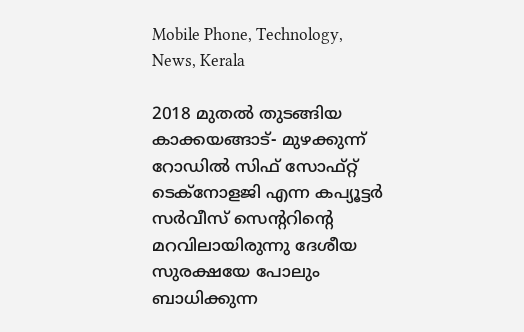Mobile Phone, Technology, News, Kerala

2018 മുതല്‍ തുടങ്ങിയ കാക്കയങ്ങാട്- മുഴക്കുന്ന് റോഡില്‍ സിഫ് സോഫ്റ്റ് ടെക്നോളജി എന്ന കപ്യൂട്ടര്‍ സര്‍വീസ് സെന്ററിന്റെ മറവിലായിരുന്നു ദേശീയ സുരക്ഷയേ പോലും ബാധിക്കുന്ന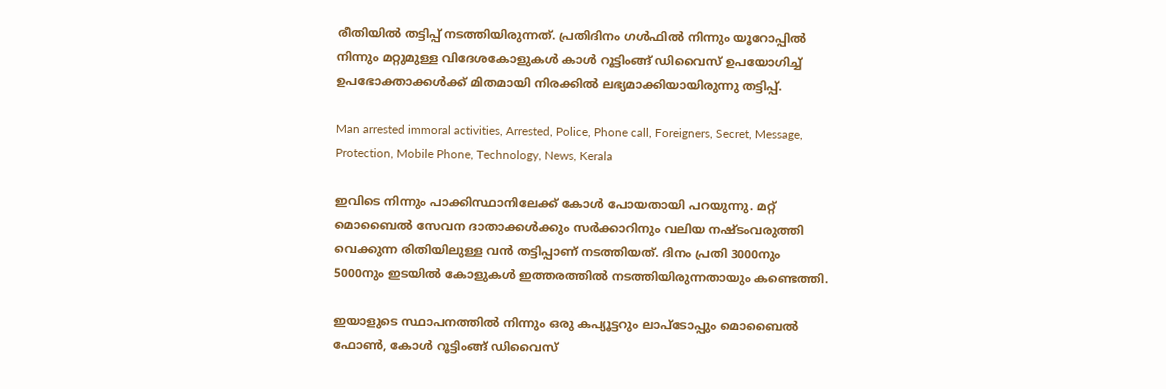രീതിയില്‍ തട്ടിപ്പ് നടത്തിയിരുന്നത്. പ്രതിദിനം ഗള്‍ഫില്‍ നിന്നും യൂറോപ്പില്‍ നിന്നും മറ്റുമുള്ള വിദേശകോളുകള്‍ കാള്‍ റൂട്ടിംങ്ങ് ഡിവൈസ് ഉപയോഗിച്ച് ഉപഭോക്താക്കള്‍ക്ക് മിതമായി നിരക്കില്‍ ലഭ്യമാക്കിയായിരുന്നു തട്ടിപ്പ്.

Man arrested immoral activities, Arrested, Police, Phone call, Foreigners, Secret, Message, Protection, Mobile Phone, Technology, News, Kerala

ഇവിടെ നിന്നും പാക്കിസ്ഥാനിലേക്ക് കോള്‍ പോയതായി പറയുന്നു. മറ്റ് മൊബൈല്‍ സേവന ദാതാക്കള്‍ക്കും സര്‍ക്കാറിനും വലിയ നഷ്ടംവരുത്തി വെക്കുന്ന രിതിയിലുള്ള വന്‍ തട്ടിപ്പാണ് നടത്തിയത്. ദിനം പ്രതി 3000നും 5000നും ഇടയില്‍ കോളുകള്‍ ഇത്തരത്തില്‍ നടത്തിയിരുന്നതായും കണ്ടെത്തി.

ഇയാളുടെ സ്ഥാപനത്തില്‍ നിന്നും ഒരു കപ്യൂട്ടറും ലാപ്ടോപ്പും മൊബൈല്‍ ഫോണ്‍, കോള്‍ റൂട്ടിംങ്ങ് ഡിവൈസ്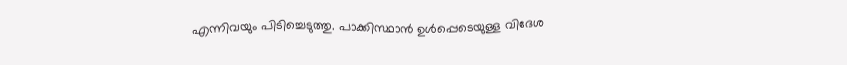എന്നിവയും പിടിച്ചെടുത്തു. പാക്കിസ്ഥാന്‍ ഉള്‍പ്പെടെയുള്ള വിദേശ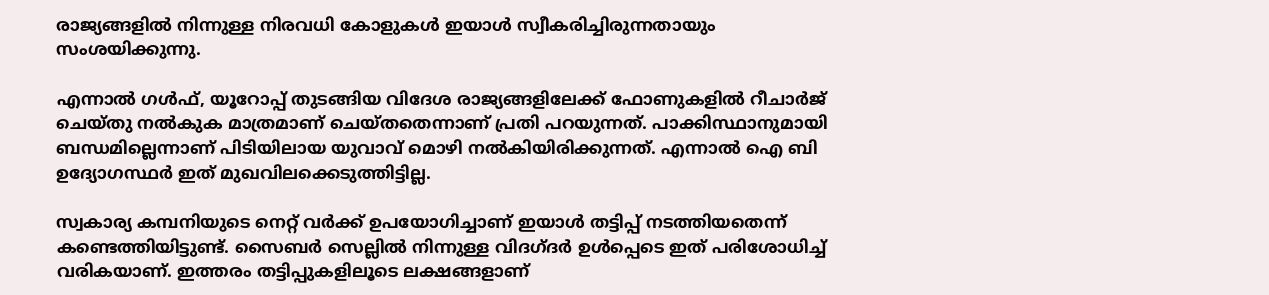രാജ്യങ്ങളില്‍ നിന്നുള്ള നിരവധി കോളുകള്‍ ഇയാള്‍ സ്വീകരിച്ചിരുന്നതായും സംശയിക്കുന്നു.

എന്നാല്‍ ഗള്‍ഫ്, യൂറോപ്പ് തുടങ്ങിയ വിദേശ രാജ്യങ്ങളിലേക്ക് ഫോണുകളില്‍ റീചാര്‍ജ് ചെയ്തു നല്‍കുക മാത്രമാണ് ചെയ്തതെന്നാണ് പ്രതി പറയുന്നത്. പാക്കിസ്ഥാനുമായി ബന്ധമില്ലെന്നാണ് പിടിയിലായ യുവാവ് മൊഴി നല്‍കിയിരിക്കുന്നത്. എന്നാല്‍ ഐ ബി ഉദ്യോഗസ്ഥര്‍ ഇത് മുഖവിലക്കെടുത്തിട്ടില്ല.

സ്വകാര്യ കമ്പനിയുടെ നെറ്റ് വര്‍ക്ക് ഉപയോഗിച്ചാണ് ഇയാള്‍ തട്ടിപ്പ് നടത്തിയതെന്ന് കണ്ടെത്തിയിട്ടുണ്ട്. സൈബര്‍ സെല്ലില്‍ നിന്നുള്ള വിദഗ്ദര്‍ ഉള്‍പ്പെടെ ഇത് പരിശോധിച്ച് വരികയാണ്. ഇത്തരം തട്ടിപ്പുകളിലൂടെ ലക്ഷങ്ങളാണ്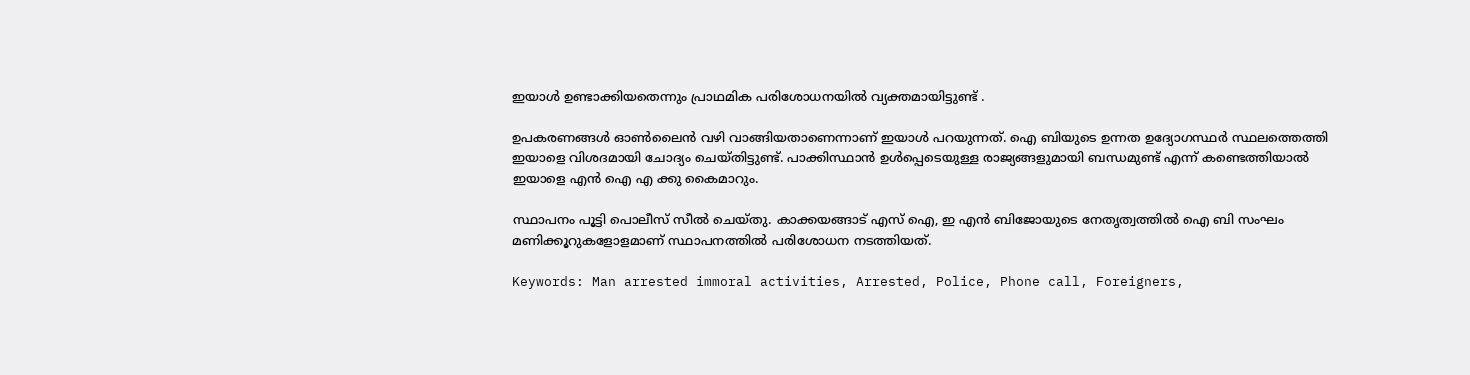ഇയാള്‍ ഉണ്ടാക്കിയതെന്നും പ്രാഥമിക പരിശോധനയില്‍ വ്യക്തമായിട്ടുണ്ട് .

ഉപകരണങ്ങള്‍ ഓണ്‍ലൈന്‍ വഴി വാങ്ങിയതാണെന്നാണ് ഇയാള്‍ പറയുന്നത്. ഐ ബിയുടെ ഉന്നത ഉദ്യോഗസ്ഥര്‍ സ്ഥലത്തെത്തി ഇയാളെ വിശദമായി ചോദ്യം ചെയ്തിട്ടുണ്ട്. പാക്കിസ്ഥാന്‍ ഉള്‍പ്പെടെയുള്ള രാജ്യങ്ങളുമായി ബന്ധമുണ്ട് എന്ന് കണ്ടെത്തിയാല്‍ ഇയാളെ എന്‍ ഐ എ ക്കു കൈമാറും.

സ്ഥാപനം പൂട്ടി പൊലീസ് സീല്‍ ചെയ്തു. കാക്കയങ്ങാട് എസ് ഐ, ഇ എന്‍ ബിജോയുടെ നേതൃത്വത്തില്‍ ഐ ബി സംഘം മണിക്കൂറുകളോളമാണ് സ്ഥാപനത്തില്‍ പരിശോധന നടത്തിയത്.

Keywords: Man arrested immoral activities, Arrested, Police, Phone call, Foreigners,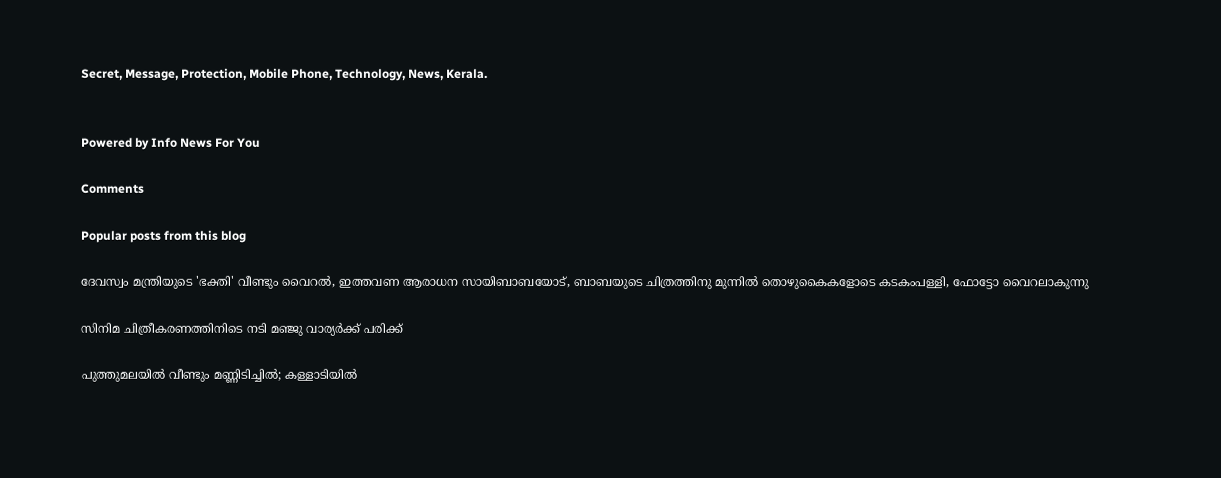Secret, Message, Protection, Mobile Phone, Technology, News, Kerala.


Powered by Info News For You

Comments

Popular posts from this blog

ദേവസ്വം മന്ത്രിയുടെ 'ഭക്തി' വീണ്ടും വൈറല്‍, ഇത്തവണ ആരാധന സായിബാബയോട്, ബാബയുടെ ചിത്രത്തിനു മുന്നില്‍ തൊഴുകൈകളോടെ കടകംപള്ളി, ഫോട്ടോ വൈറലാകുന്നു

സിനിമ ചിത്രീകരണത്തിനിടെ നടി മഞ്ജു വാര്യര്‍ക്ക് പരിക്ക്

പുത്തുമലയില്‍ വീണ്ടും മണ്ണിടിച്ചില്‍; കള്ളാടിയില്‍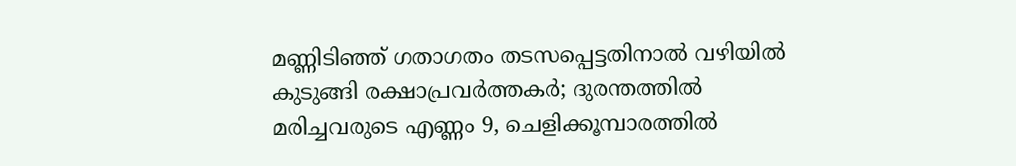മണ്ണിടിഞ്ഞ് ഗതാഗതം തടസപ്പെട്ടതിനാല്‍ വഴിയില്‍ കുടുങ്ങി രക്ഷാപ്രവര്‍ത്തകര്‍; ദുരന്തത്തില്‍ മരിച്ചവരുടെ എണ്ണം 9, ചെളിക്കൂമ്പാരത്തില്‍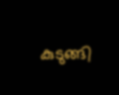കുടുങ്ങി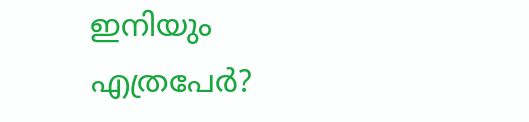ഇനിയും എത്രപേര്‍?